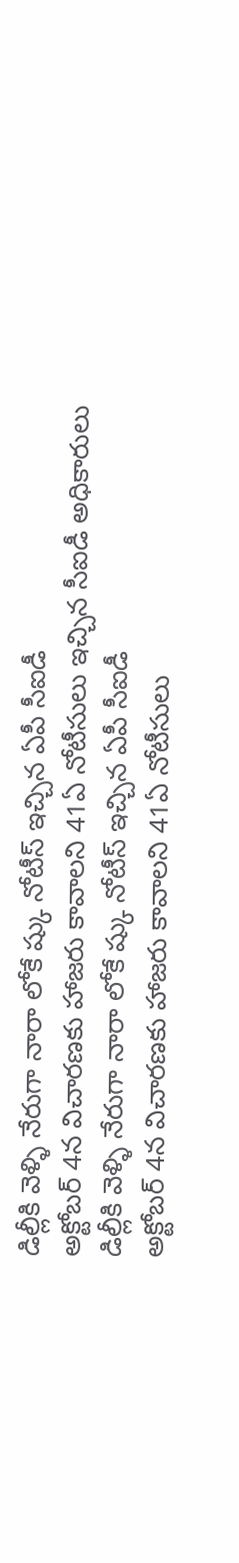డిల్లీకి వెళ్ళి నేరుగా నారా లోకే ష్కు నోటీస్ ఇచ్చిన ఏపీ సీఐడీ
అక్టోబర్ 4న విచారణకు హాజరు కావాలని 41ఏ నోటీసులు ఇచ్చిన సీఐడీ అధికారులు
డిల్లీకి వెళ్ళి నేరుగా నారా లోకే ష్కు నోటీస్ ఇచ్చిన ఏపీ సీఐడీ
అక్టోబర్ 4న విచారణకు హాజరు కావాలని 41ఏ నోటీసులు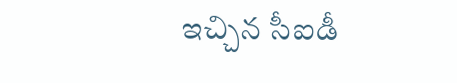ఇచ్చిన సీఐడీ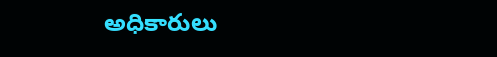అధికారులు